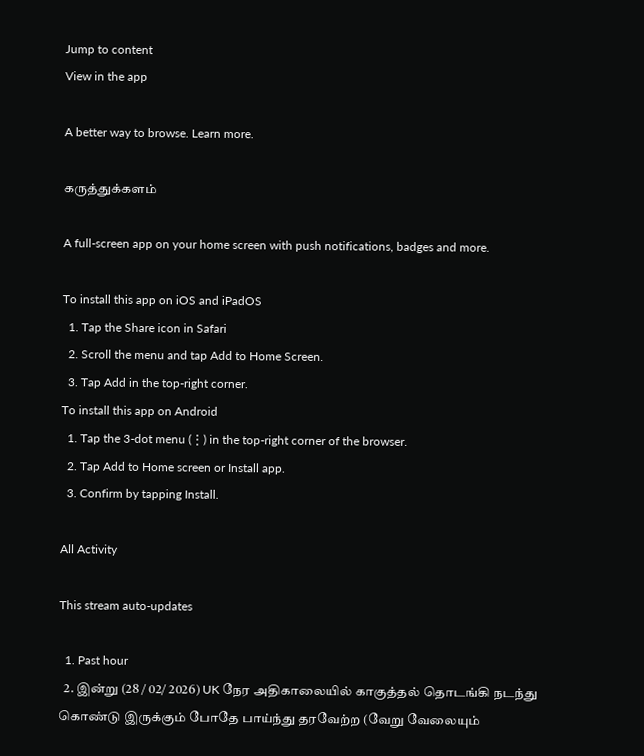Jump to content
View in the app

A better way to browse. Learn more.

கருத்துக்களம்

A full-screen app on your home screen with push notifications, badges and more.

To install this app on iOS and iPadOS
  1. Tap the Share icon in Safari
  2. Scroll the menu and tap Add to Home Screen.
  3. Tap Add in the top-right corner.
To install this app on Android
  1. Tap the 3-dot menu (⋮) in the top-right corner of the browser.
  2. Tap Add to Home screen or Install app.
  3. Confirm by tapping Install.

All Activity

This stream auto-updates

  1. Past hour
  2. இன்று (28 / 02/ 2026) UK நேர அதிகாலையில் காகுத்தல் தொடங்கி நடந்து கொண்டு இருக்கும் போதே பாய்ந்து தரவேற்ற (வேறு வேலையும்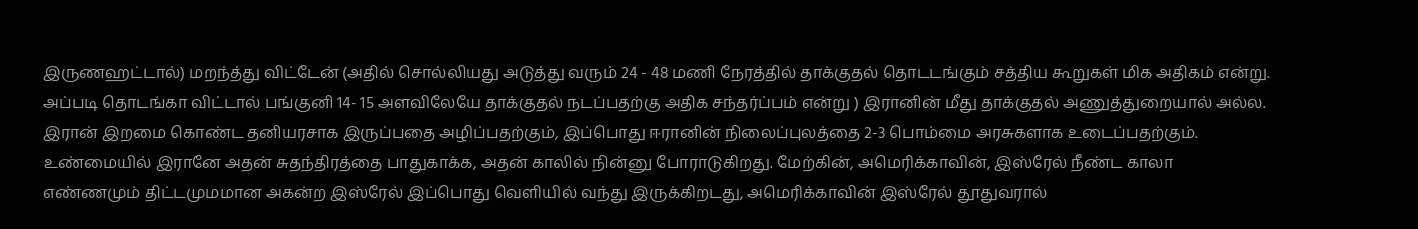இருணஹட்டால்) மறந்த்து விட்டேன் (அதில் சொல்லியது அடுத்து வரும் 24 - 48 மணி நேரத்தில் தாக்குதல் தொடடங்கும் சத்திய கூறுகள் மிக அதிகம் என்று. அப்படி தொடங்கா விட்டால் பங்குனி 14- 15 அளவிலேயே தாக்குதல் நடப்பதற்கு அதிக சந்தர்ப்பம் என்று ) இரானின் மீது தாக்குதல் அணுத்துறையால் அல்ல. இரான் இறமை கொண்ட தனியரசாக இருப்பதை அழிப்பதற்கும், இப்பொது ஈரானின் நிலைப்புலத்தை 2-3 பொம்மை அரசுகளாக உடைப்பதற்கும். உண்மையில் இரானே அதன் சுதந்திரத்தை பாதுகாக்க, அதன் காலில் நின்னு போராடுகிறது. மேற்கின், அமெரிக்காவின், இஸ்ரேல் நீண்ட காலா எண்ணமும் திட்டமுமமான அகன்ற இஸ்ரேல் இப்பொது வெளியில் வந்து இருக்கிறடது, அமெரிக்காவின் இஸ்ரேல் தூதுவரால்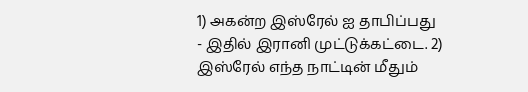1) அகன்ற இஸ்ரேல் ஐ தாபிப்பது - இதில் இரானி முட்டுக்கட்டை. 2) இஸ்ரேல் எந்த நாட்டின் மீதும்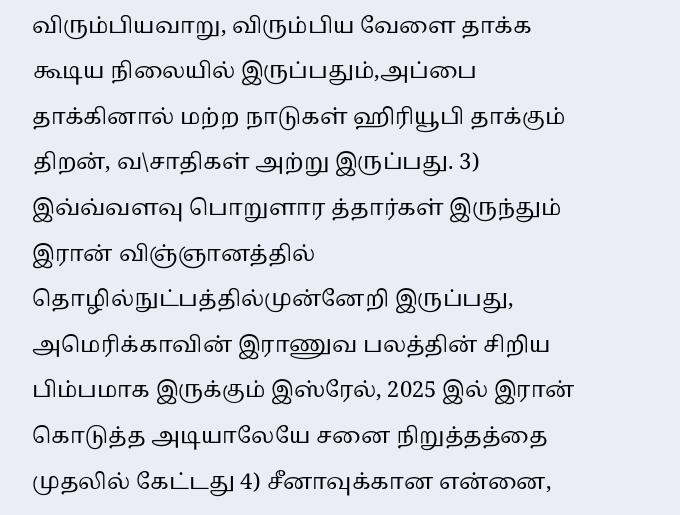விரும்பியவாறு, விரும்பிய வேளை தாக்க கூடிய நிலையில் இருப்பதும்,அப்பை தாக்கினால் மற்ற நாடுகள் ஹிரியூபி தாக்கும் திறன், வ\சாதிகள் அற்று இருப்பது. 3) இவ்வ்வளவு பொறுளார த்தார்கள் இருந்தும் இரான் விஞ்ஞானத்தில் தொழில்நுட்பத்தில்முன்னேறி இருப்பது, அமெரிக்காவின் இராணுவ பலத்தின் சிறிய பிம்பமாக இருக்கும் இஸ்ரேல், 2025 இல் இரான் கொடுத்த அடியாலேயே சனை நிறுத்தத்தை முதலில் கேட்டது 4) சீனாவுக்கான என்னை,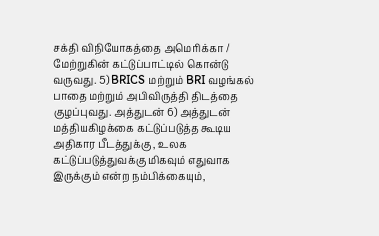சக்தி விநியோகத்தை அமெரிக்கா / மேற்றுகின் கட்டுப்பாட்டில் கொன்டு வருவது. 5) BRICS மற்றும் BRI வழங்கல் பாதை மற்றும் அபிவிருத்தி திடத்தை குழப்புவது. அத்துடன் 6) அத்துடன் மத்தியகிழக்கை கட்டுப்படுத்த கூடிய அதிகார பீடத்துக்கு , உலக கட்டுப்படுத்துவக்கு மிகவும் எதுவாக இருக்கும் என்ற நம்பிக்கையும்,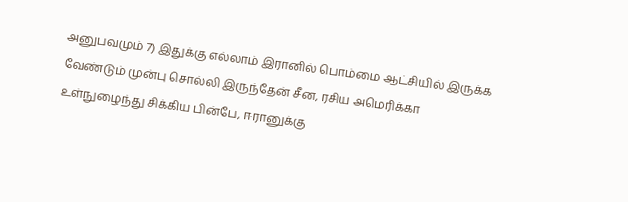அனுபவமும் 7) இதுக்கு எல்லாம் இரானில் பொம்மை ஆட்சியில் இருக்க வேண்டும் முன்பு சொல்லி இருந்தேன் சீன, ரசிய அமெரிக்கா உள்நுழைந்து சிக்கிய பின்பே, ஈரானுக்கு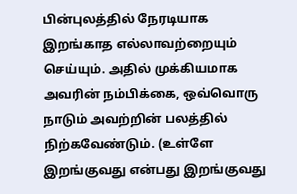பின்புலத்தில் நேரடியாக இறங்காத எல்லாவற்றையும் செய்யும். அதில் முக்கியமாக அவரின் நம்பிக்கை, ஒவ்வொரு நாடும் அவற்றின் பலத்தில் நிற்கவேண்டும். (உள்ளே இறங்குவது என்பது இறங்குவது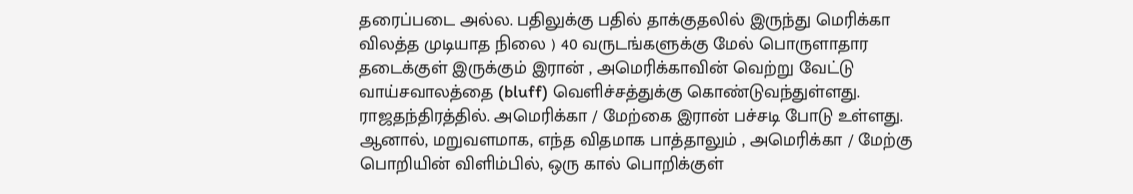தரைப்படை அல்ல. பதிலுக்கு பதில் தாக்குதலில் இருந்து மெரிக்கா விலத்த முடியாத நிலை ) 40 வருடங்களுக்கு மேல் பொருளாதார தடைக்குள் இருக்கும் இரான் , அமெரிக்காவின் வெற்று வேட்டு வாய்சவாலத்தை (bluff) வெளிச்சத்துக்கு கொண்டுவந்துள்ளது. ராஜதந்திரத்தில். அமெரிக்கா / மேற்கை இரான் பச்சடி போடு உள்ளது. ஆனால், மறுவளமாக, எந்த விதமாக பாத்தாலும் , அமெரிக்கா / மேற்கு பொறியின் விளிம்பில், ஒரு கால் பொறிக்குள்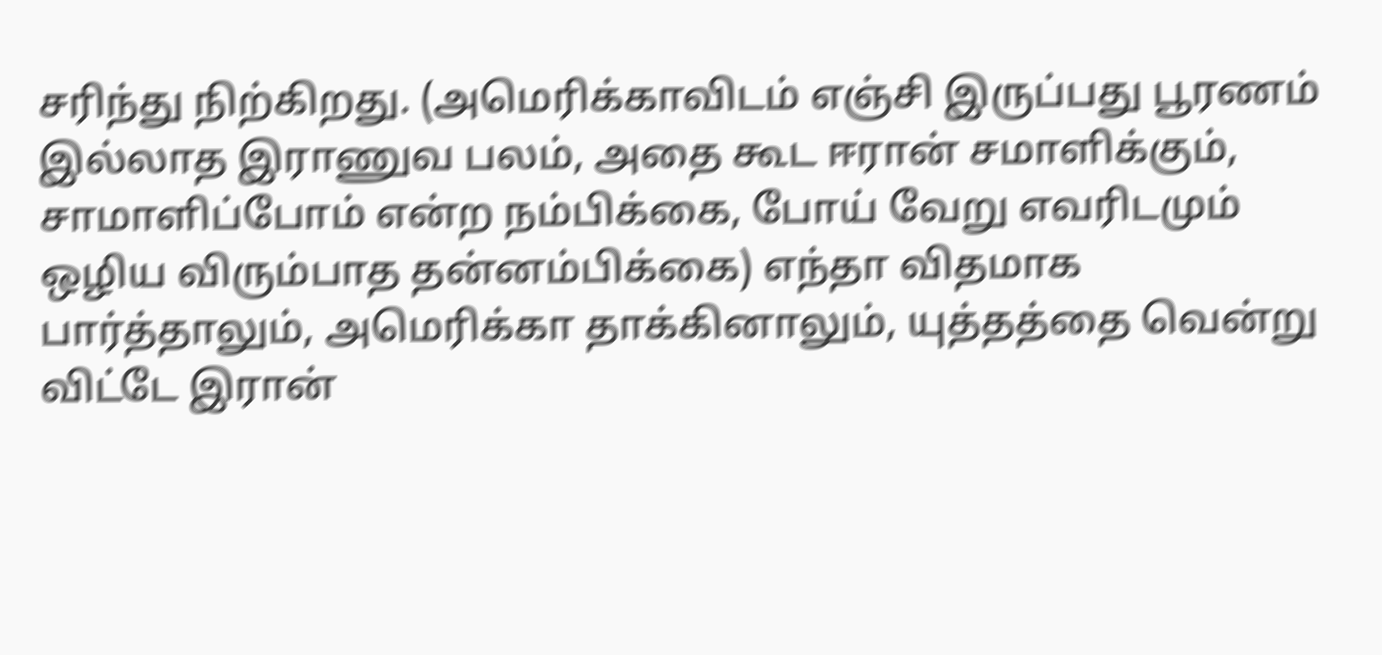சரிந்து நிற்கிறது. (அமெரிக்காவிடம் எஞ்சி இருப்பது பூரணம் இல்லாத இராணுவ பலம், அதை கூட ஈரான் சமாளிக்கும், சாமாளிப்போம் என்ற நம்பிக்கை, போய் வேறு எவரிடமும் ஒழிய விரும்பாத தன்னம்பிக்கை) எந்தா விதமாக பார்த்தாலும், அமெரிக்கா தாக்கினாலும், யுத்தத்தை வென்று விட்டே இரான்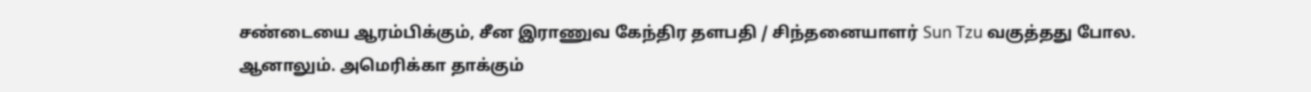சண்டையை ஆரம்பிக்கும், சீன இராணுவ கேந்திர தளபதி / சிந்தனையாளர் Sun Tzu வகுத்தது போல. ஆனாலும். அமெரிக்கா தாக்கும்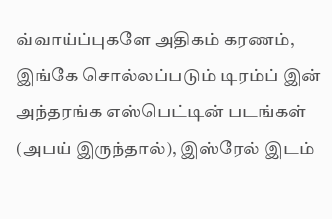வ்வாய்ப்புகளே அதிகம் கரணம், இங்கே சொல்லப்படும் டிரம்ப் இன் அந்தரங்க எஸ்பெட்டின் படங்கள் (அபய் இருந்தால்), இஸ்ரேல் இடம்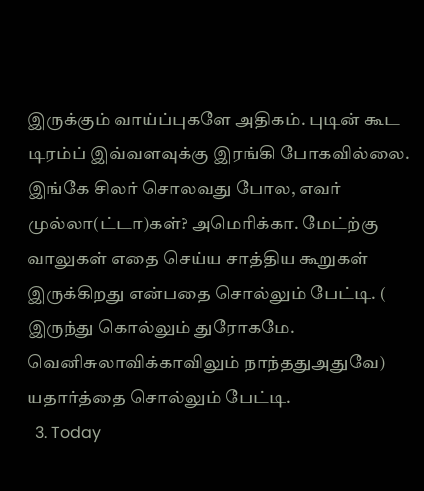இருக்கும் வாய்ப்புகளே அதிகம். புடின் கூட டிரம்ப் இவ்வளவுக்கு இரங்கி போகவில்லை. இங்கே சிலர் சொலவது போல, எவர் முல்லா(ட்டா)கள்? அமெரிக்கா. மேட்ற்கு வாலுகள் எதை செய்ய சாத்திய கூறுகள் இருக்கிறது என்பதை சொல்லும் பேட்டி. ( இருந்து கொல்லும் துரோகமே. வெனிசுலாவிக்காவிலும் நாந்ததுஅதுவே) யதார்த்தை சொல்லும் பேட்டி.
  3. Today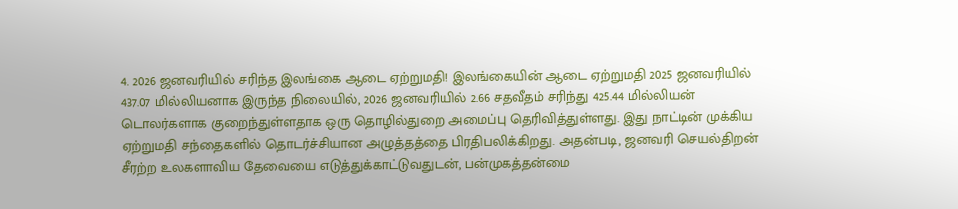4. 2026 ஜனவரியில் சரிந்த இலங்கை ஆடை ஏற்றுமதி! இலங்கையின் ஆடை ஏற்றுமதி 2025 ஜனவரியில் 437.07 மில்லியனாக இருந்த நிலையில், 2026 ஜனவரியில் 2.66 சதவீதம் சரிந்து 425.44 மில்லியன் டொலர்களாக குறைந்துள்ளதாக ஒரு தொழில்துறை அமைப்பு தெரிவித்துள்ளது. இது நாட்டின் முக்கிய ஏற்றுமதி சந்தைகளில் தொடர்ச்சியான அழுத்தத்தை பிரதிபலிக்கிறது. அதன்படி, ஜனவரி செயல்திறன் சீரற்ற உலகளாவிய தேவையை எடுத்துக்காட்டுவதுடன், பன்முகத்தன்மை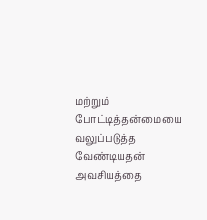மற்றும் போட்டித்தன்மையை வலுப்படுத்த வேண்டியதன் அவசியத்தை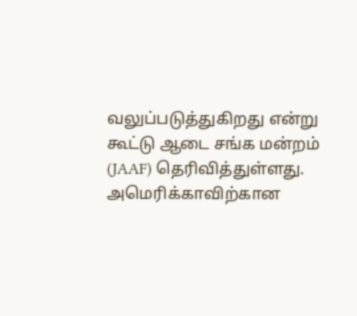வலுப்படுத்துகிறது என்று கூட்டு ஆடை சங்க மன்றம் (JAAF) தெரிவித்துள்ளது. அமெரிக்காவிற்கான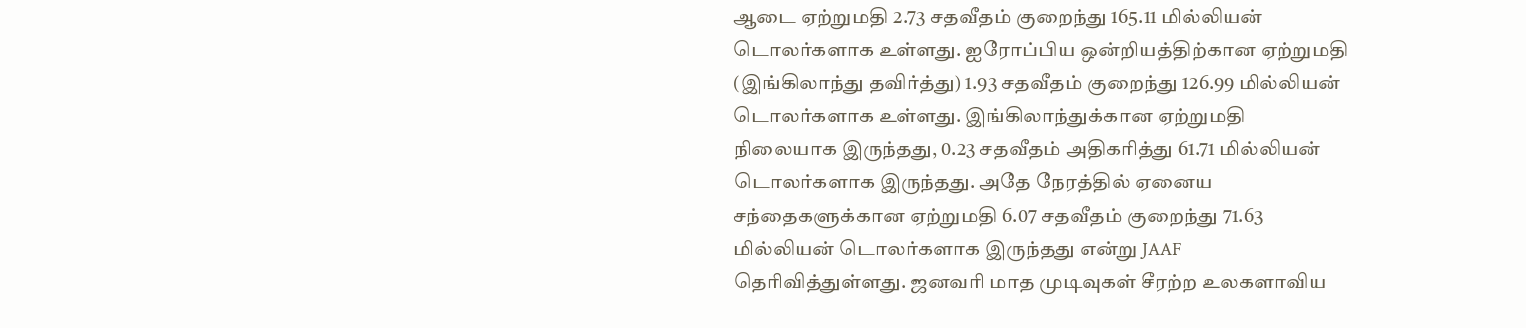ஆடை ஏற்றுமதி 2.73 சதவீதம் குறைந்து 165.11 மில்லியன் டொலர்களாக உள்ளது. ஐரோப்பிய ஒன்றியத்திற்கான ஏற்றுமதி (இங்கிலாந்து தவிர்த்து) 1.93 சதவீதம் குறைந்து 126.99 மில்லியன் டொலர்களாக உள்ளது. இங்கிலாந்துக்கான ஏற்றுமதி நிலையாக இருந்தது, 0.23 சதவீதம் அதிகரித்து 61.71 மில்லியன் டொலர்களாக இருந்தது. அதே நேரத்தில் ஏனைய சந்தைகளுக்கான ஏற்றுமதி 6.07 சதவீதம் குறைந்து 71.63 மில்லியன் டொலர்களாக இருந்தது என்று JAAF தெரிவித்துள்ளது. ஜனவரி மாத முடிவுகள் சீரற்ற உலகளாவிய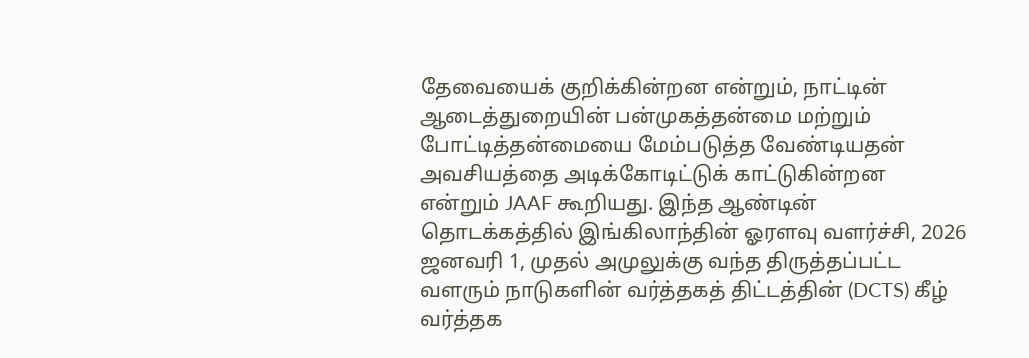தேவையைக் குறிக்கின்றன என்றும், நாட்டின் ஆடைத்துறையின் பன்முகத்தன்மை மற்றும் போட்டித்தன்மையை மேம்படுத்த வேண்டியதன் அவசியத்தை அடிக்கோடிட்டுக் காட்டுகின்றன என்றும் JAAF கூறியது. இந்த ஆண்டின் தொடக்கத்தில் இங்கிலாந்தின் ஓரளவு வளர்ச்சி, 2026 ஜனவரி 1, முதல் அமுலுக்கு வந்த திருத்தப்பட்ட வளரும் நாடுகளின் வர்த்தகத் திட்டத்தின் (DCTS) கீழ் வர்த்தக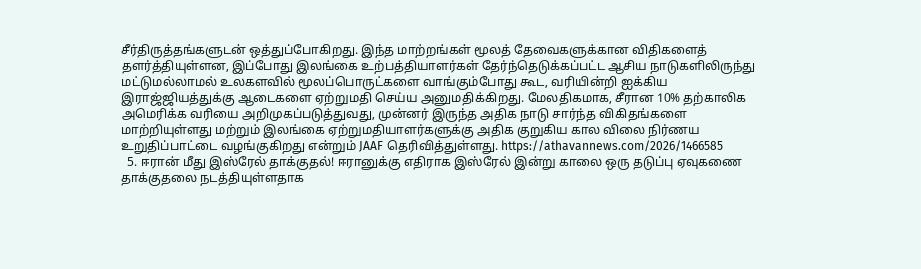சீர்திருத்தங்களுடன் ஒத்துப்போகிறது. இந்த மாற்றங்கள் மூலத் தேவைகளுக்கான விதிகளைத் தளர்த்தியுள்ளன, இப்போது இலங்கை உற்பத்தியாளர்கள் தேர்ந்தெடுக்கப்பட்ட ஆசிய நாடுகளிலிருந்து மட்டுமல்லாமல் உலகளவில் மூலப்பொருட்களை வாங்கும்போது கூட, வரியின்றி ஐக்கிய இராஜ்ஜியத்துக்கு ஆடைகளை ஏற்றுமதி செய்ய அனுமதிக்கிறது. மேலதிகமாக, சீரான 10% தற்காலிக அமெரிக்க வரியை அறிமுகப்படுத்துவது, முன்னர் இருந்த அதிக நாடு சார்ந்த விகிதங்களை மாற்றியுள்ளது மற்றும் இலங்கை ஏற்றுமதியாளர்களுக்கு அதிக குறுகிய கால விலை நிர்ணய உறுதிப்பாட்டை வழங்குகிறது என்றும் JAAF தெரிவித்துள்ளது. https://athavannews.com/2026/1466585
  5. ஈரான் மீது இஸ்ரேல் தாக்குதல்! ஈரானுக்கு எதிராக இஸ்ரேல் இன்று காலை ஒரு தடுப்பு ஏவுகணை தாக்குதலை நடத்தியுள்ளதாக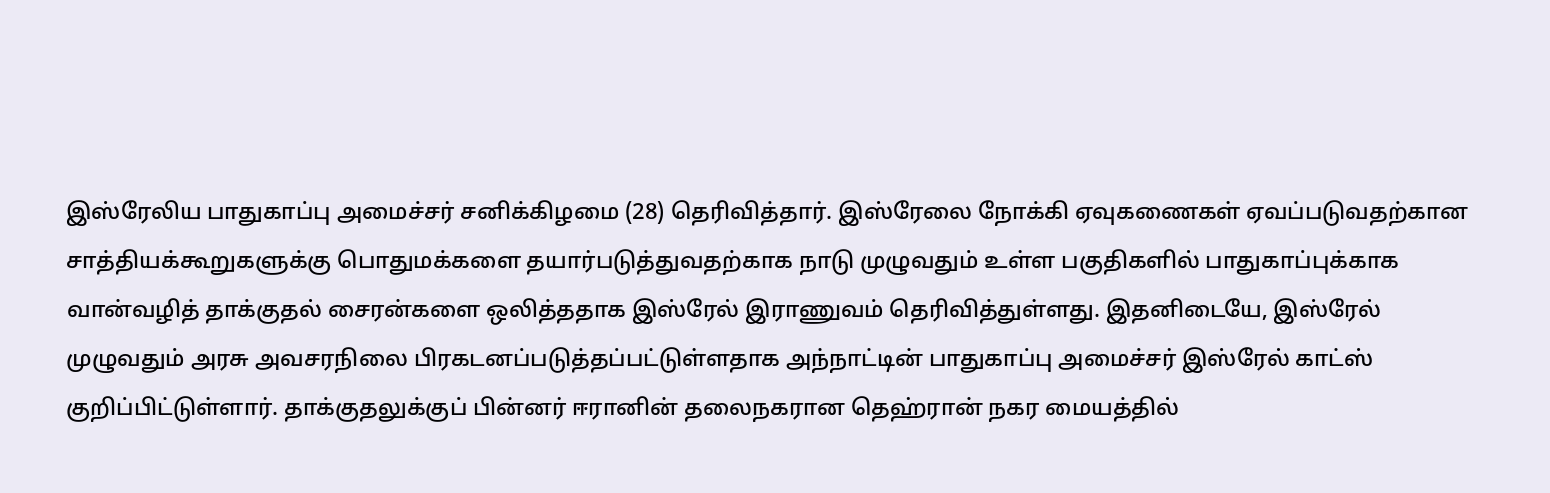இஸ்ரேலிய பாதுகாப்பு அமைச்சர் சனிக்கிழமை (28) தெரிவித்தார். இஸ்ரேலை நோக்கி ஏவுகணைகள் ஏவப்படுவதற்கான சாத்தியக்கூறுகளுக்கு பொதுமக்களை தயார்படுத்துவதற்காக நாடு முழுவதும் உள்ள பகுதிகளில் பாதுகாப்புக்காக வான்வழித் தாக்குதல் சைரன்களை ஒலித்ததாக இஸ்ரேல் இராணுவம் தெரிவித்துள்ளது. இதனிடையே, இஸ்ரேல் முழுவதும் அரசு அவசரநிலை பிரகடனப்படுத்தப்பட்டுள்ளதாக அந்நாட்டின் பாதுகாப்பு அமைச்சர் இஸ்ரேல் காட்ஸ் குறிப்பிட்டுள்ளார். தாக்குதலுக்குப் பின்னர் ஈரானின் தலைநகரான தெஹ்ரான் நகர மையத்தில்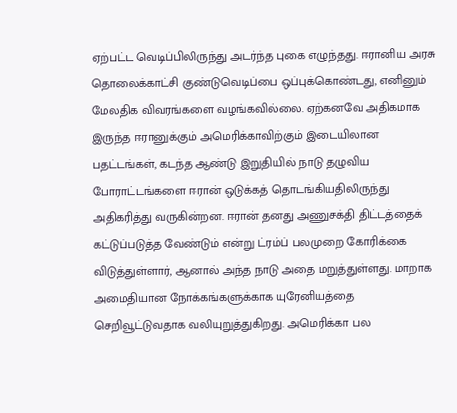ஏற்பட்ட வெடிப்பிலிருந்து அடர்ந்த புகை எழுந்தது. ஈரானிய அரசு தொலைக்காட்சி குண்டுவெடிப்பை ஒப்புக்கொண்டது, எனினும் மேலதிக விவரங்களை வழங்கவில்லை. ஏற்கனவே அதிகமாக இருந்த ஈரானுக்கும் அமெரிக்காவிற்கும் இடையிலான பதட்டங்கள், கடந்த ஆண்டு இறுதியில் நாடு தழுவிய போராட்டங்களை ஈரான் ஒடுக்கத் தொடங்கியதிலிருந்து அதிகரித்து வருகின்றன. ஈரான் தனது அணுசக்தி திட்டத்தைக் கட்டுப்படுத்த வேண்டும் என்று ட்ரம்ப் பலமுறை கோரிக்கை விடுத்துள்ளார், ஆனால் அந்த நாடு அதை மறுத்துள்ளது. மாறாக அமைதியான நோக்கங்களுக்காக யுரேனியத்தை செறிவூட்டுவதாக வலியுறுத்துகிறது. அமெரிக்கா பல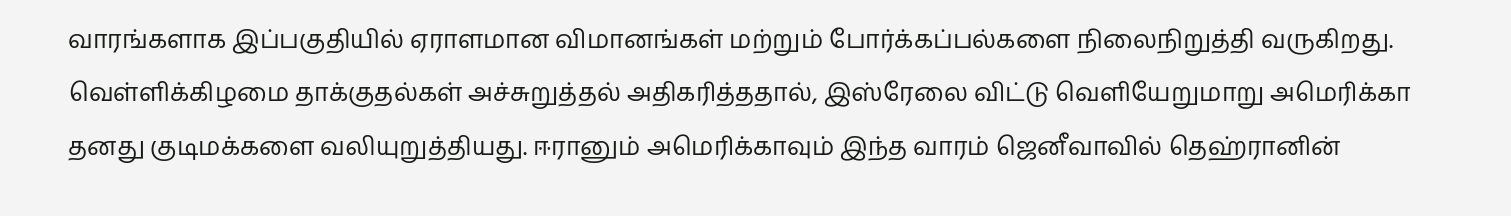வாரங்களாக இப்பகுதியில் ஏராளமான விமானங்கள் மற்றும் போர்க்கப்பல்களை நிலைநிறுத்தி வருகிறது. வெள்ளிக்கிழமை தாக்குதல்கள் அச்சுறுத்தல் அதிகரித்ததால், இஸ்ரேலை விட்டு வெளியேறுமாறு அமெரிக்கா தனது குடிமக்களை வலியுறுத்தியது. ஈரானும் அமெரிக்காவும் இந்த வாரம் ஜெனீவாவில் தெஹ்ரானின்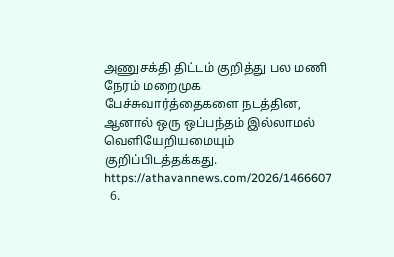அணுசக்தி திட்டம் குறித்து பல மணி நேரம் மறைமுக பேச்சுவார்த்தைகளை நடத்தின, ஆனால் ஒரு ஒப்பந்தம் இல்லாமல் வெளியேறியமையும் குறிப்பிடத்தக்கது. https://athavannews.com/2026/1466607
  6.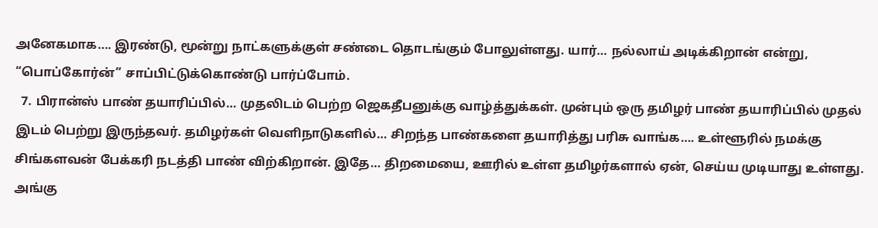அனேகமாக…. இரண்டு, மூன்று நாட்களுக்குள் சண்டை தொடங்கும் போலுள்ளது. யார்… நல்லாய் அடிக்கிறான் என்று, “பொப்கோர்ன்” சாப்பிட்டுக்கொண்டு பார்ப்போம்.
  7. பிரான்ஸ் பாண் தயாரிப்பில்… முதலிடம் பெற்ற ஜெகதீபனுக்கு வாழ்த்துக்கள். முன்பும் ஒரு தமிழர் பாண் தயாரிப்பில் முதல் இடம் பெற்று இருந்தவர். தமிழர்கள் வெளிநாடுகளில்… சிறந்த பாண்களை தயாரித்து பரிசு வாங்க…. உள்ளூரில் நமக்கு சிங்களவன் பேக்கரி நடத்தி பாண் விற்கிறான். இதே… திறமையை, ஊரில் உள்ள தமிழர்களால் ஏன், செய்ய முடியாது உள்ளது. அங்கு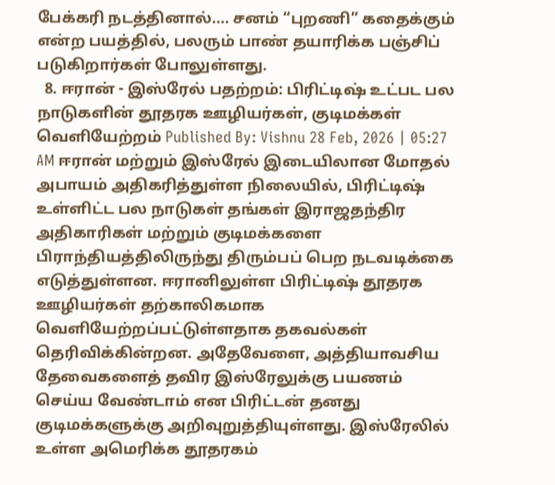பேக்கரி நடத்தினால்…. சனம் “புறணி” கதைக்கும் என்ற பயத்தில், பலரும் பாண் தயாரிக்க பஞ்சிப் படுகிறார்கள் போலுள்ளது.
  8. ஈரான் - இஸ்ரேல் பதற்றம்: பிரிட்டிஷ் உட்பட பல நாடுகளின் தூதரக ஊழியர்கள், குடிமக்கள் வெளியேற்றம் Published By: Vishnu 28 Feb, 2026 | 05:27 AM ஈரான் மற்றும் இஸ்ரேல் இடையிலான மோதல் அபாயம் அதிகரித்துள்ள நிலையில், பிரிட்டிஷ் உள்ளிட்ட பல நாடுகள் தங்கள் இராஜதந்திர அதிகாரிகள் மற்றும் குடிமக்களை பிராந்தியத்திலிருந்து திரும்பப் பெற நடவடிக்கை எடுத்துள்ளன. ஈரானிலுள்ள பிரிட்டிஷ் தூதரக ஊழியர்கள் தற்காலிகமாக வெளியேற்றப்பட்டுள்ளதாக தகவல்கள் தெரிவிக்கின்றன. அதேவேளை, அத்தியாவசிய தேவைகளைத் தவிர இஸ்ரேலுக்கு பயணம் செய்ய வேண்டாம் என பிரிட்டன் தனது குடிமக்களுக்கு அறிவுறுத்தியுள்ளது. இஸ்ரேலில் உள்ள அமெரிக்க தூதரகம்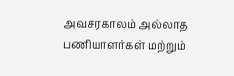அவசரகாலம் அல்லாத பணியாளர்கள் மற்றும்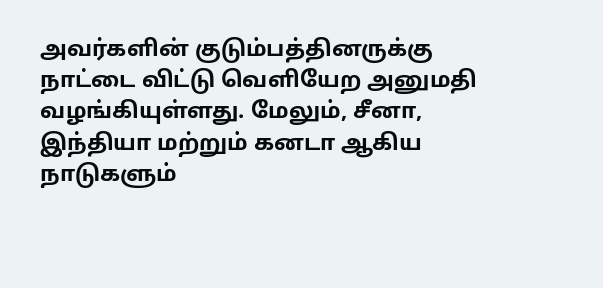அவர்களின் குடும்பத்தினருக்கு நாட்டை விட்டு வெளியேற அனுமதி வழங்கியுள்ளது. மேலும், சீனா, இந்தியா மற்றும் கனடா ஆகிய நாடுகளும்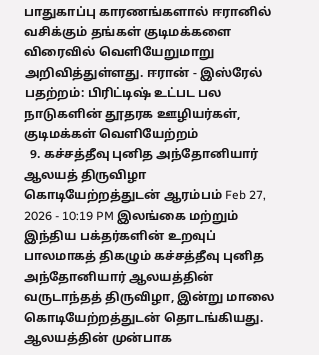பாதுகாப்பு காரணங்களால் ஈரானில் வசிக்கும் தங்கள் குடிமக்களை விரைவில் வெளியேறுமாறு அறிவித்துள்ளது. ஈரான் - இஸ்ரேல் பதற்றம்: பிரிட்டிஷ் உட்பட பல நாடுகளின் தூதரக ஊழியர்கள், குடிமக்கள் வெளியேற்றம்
  9. கச்சத்தீவு புனித அந்தோனியார் ஆலயத் திருவிழா கொடியேற்றத்துடன் ஆரம்பம் Feb 27, 2026 - 10:19 PM இலங்கை மற்றும் இந்திய பக்தர்களின் உறவுப் பாலமாகத் திகழும் கச்சத்தீவு புனித அந்தோனியார் ஆலயத்தின் வருடாந்தத் திருவிழா, இன்று மாலை கொடியேற்றத்துடன் தொடங்கியது. ஆலயத்தின் முன்பாக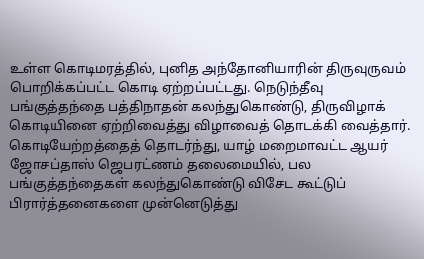உள்ள கொடிமரத்தில், புனித அந்தோனியாரின் திருவுருவம் பொறிக்கப்பட்ட கொடி ஏற்றப்பட்டது. நெடுந்தீவு பங்குத்தந்தை பத்திநாதன் கலந்துகொண்டு, திருவிழாக் கொடியினை ஏற்றிவைத்து விழாவைத் தொடக்கி வைத்தார். கொடியேற்றத்தைத் தொடர்ந்து, யாழ் மறைமாவட்ட ஆயர் ஜோசப்தாஸ் ஜெபரட்ணம் தலைமையில், பல பங்குத்தந்தைகள் கலந்துகொண்டு விசேட கூட்டுப் பிரார்த்தனைகளை முன்னெடுத்து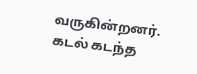வருகின்றனர். கடல் கடந்த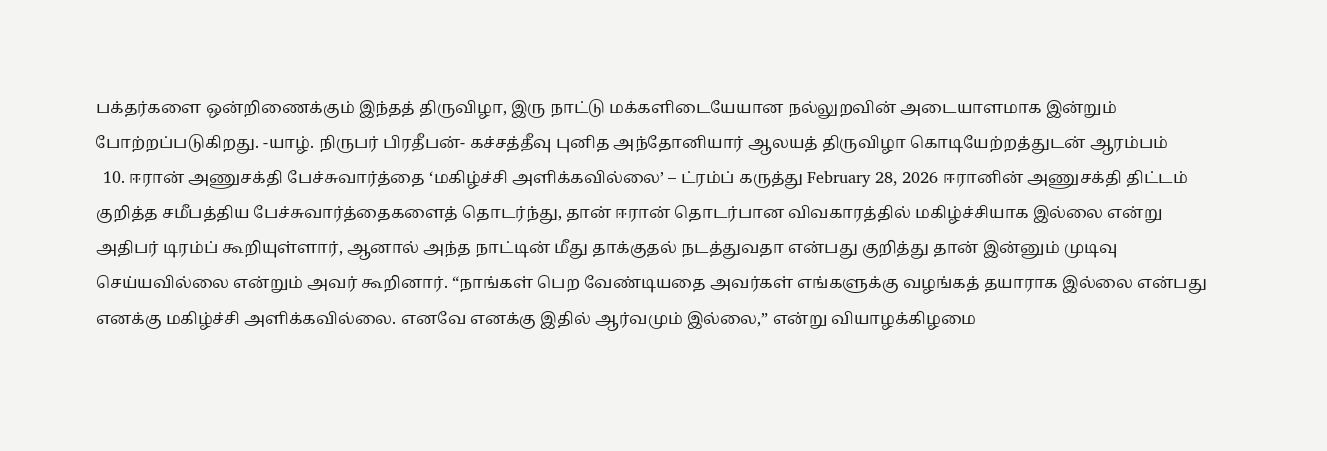பக்தர்களை ஒன்றிணைக்கும் இந்தத் திருவிழா, இரு நாட்டு மக்களிடையேயான நல்லுறவின் அடையாளமாக இன்றும் போற்றப்படுகிறது. -யாழ். நிருபர் பிரதீபன்- கச்சத்தீவு புனித அந்தோனியார் ஆலயத் திருவிழா கொடியேற்றத்துடன் ஆரம்பம்
  10. ஈரான் அணுசக்தி பேச்சுவார்த்தை ‘மகிழ்ச்சி அளிக்கவில்லை’ – ட்ரம்ப் கருத்து February 28, 2026 ஈரானின் அணுசக்தி திட்டம் குறித்த சமீபத்திய பேச்சுவார்த்தைகளைத் தொடர்ந்து, தான் ஈரான் தொடர்பான விவகாரத்தில் மகிழ்ச்சியாக இல்லை என்று அதிபர் டிரம்ப் கூறியுள்ளார், ஆனால் அந்த நாட்டின் மீது தாக்குதல் நடத்துவதா என்பது குறித்து தான் இன்னும் முடிவு செய்யவில்லை என்றும் அவர் கூறினார். “நாங்கள் பெற வேண்டியதை அவர்கள் எங்களுக்கு வழங்கத் தயாராக இல்லை என்பது எனக்கு மகிழ்ச்சி அளிக்கவில்லை. எனவே எனக்கு இதில் ஆர்வமும் இல்லை,” என்று வியாழக்கிழமை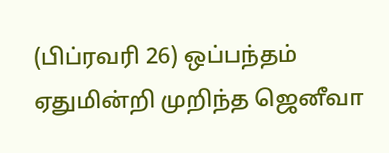(பிப்ரவரி 26) ஒப்பந்தம் ஏதுமின்றி முறிந்த ஜெனீவா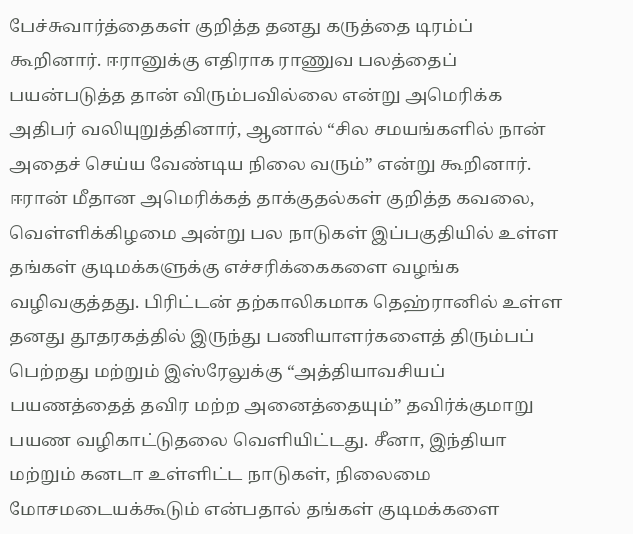பேச்சுவார்த்தைகள் குறித்த தனது கருத்தை டிரம்ப் கூறினார். ஈரானுக்கு எதிராக ராணுவ பலத்தைப் பயன்படுத்த தான் விரும்பவில்லை என்று அமெரிக்க அதிபர் வலியுறுத்தினார், ஆனால் “சில சமயங்களில் நான் அதைச் செய்ய வேண்டிய நிலை வரும்” என்று கூறினார். ஈரான் மீதான அமெரிக்கத் தாக்குதல்கள் குறித்த கவலை, வெள்ளிக்கிழமை அன்று பல நாடுகள் இப்பகுதியில் உள்ள தங்கள் குடிமக்களுக்கு எச்சரிக்கைகளை வழங்க வழிவகுத்தது. பிரிட்டன் தற்காலிகமாக தெஹ்ரானில் உள்ள தனது தூதரகத்தில் இருந்து பணியாளர்களைத் திரும்பப் பெற்றது மற்றும் இஸ்ரேலுக்கு “அத்தியாவசியப் பயணத்தைத் தவிர மற்ற அனைத்தையும்” தவிர்க்குமாறு பயண வழிகாட்டுதலை வெளியிட்டது. சீனா, இந்தியா மற்றும் கனடா உள்ளிட்ட நாடுகள், நிலைமை மோசமடையக்கூடும் என்பதால் தங்கள் குடிமக்களை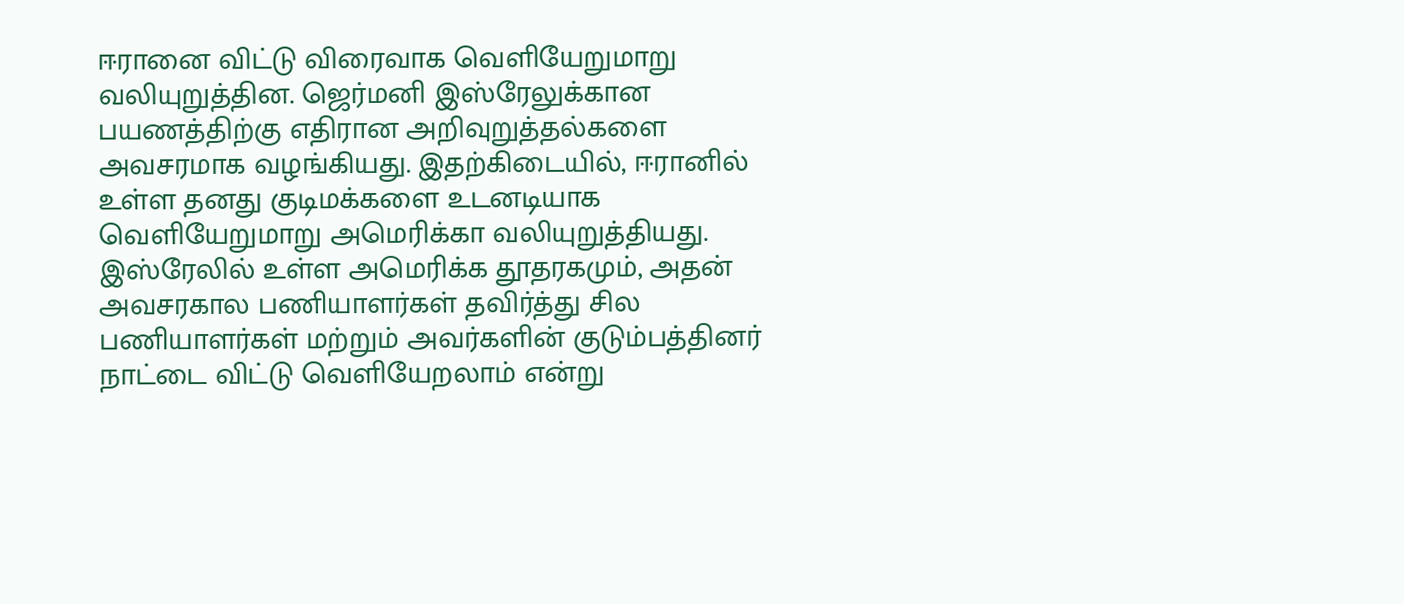ஈரானை விட்டு விரைவாக வெளியேறுமாறு வலியுறுத்தின. ஜெர்மனி இஸ்ரேலுக்கான பயணத்திற்கு எதிரான அறிவுறுத்தல்களை அவசரமாக வழங்கியது. இதற்கிடையில், ஈரானில் உள்ள தனது குடிமக்களை உடனடியாக வெளியேறுமாறு அமெரிக்கா வலியுறுத்தியது. இஸ்ரேலில் உள்ள அமெரிக்க தூதரகமும், அதன் அவசரகால பணியாளர்கள் தவிர்த்து சில பணியாளர்கள் மற்றும் அவர்களின் குடும்பத்தினர் நாட்டை விட்டு வெளியேறலாம் என்று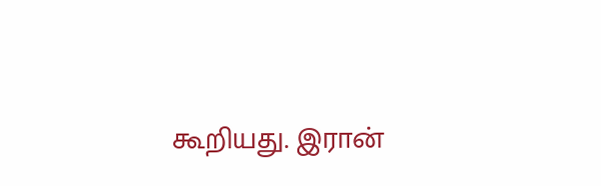கூறியது. இரான்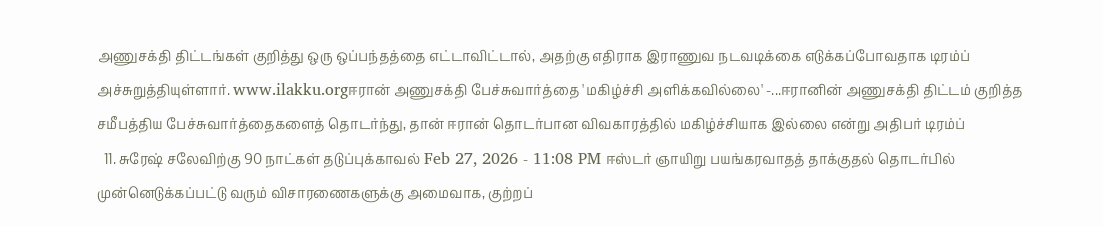அணுசக்தி திட்டங்கள் குறித்து ஒரு ஒப்பந்தத்தை எட்டாவிட்டால், அதற்கு எதிராக இராணுவ நடவடிக்கை எடுக்கப்போவதாக டிரம்ப் அச்சுறுத்தியுள்ளார். www.ilakku.orgஈரான் அணுசக்தி பேச்சுவார்த்தை 'மகிழ்ச்சி அளிக்கவில்லை' -...ஈரானின் அணுசக்தி திட்டம் குறித்த சமீபத்திய பேச்சுவார்த்தைகளைத் தொடர்ந்து, தான் ஈரான் தொடர்பான விவகாரத்தில் மகிழ்ச்சியாக இல்லை என்று அதிபர் டிரம்ப்
  11. சுரேஷ் சலேவிற்கு 90 நாட்கள் தடுப்புக்காவல் Feb 27, 2026 - 11:08 PM ஈஸ்டர் ஞாயிறு பயங்கரவாதத் தாக்குதல் தொடர்பில் முன்னெடுக்கப்பட்டு வரும் விசாரணைகளுக்கு அமைவாக, குற்றப்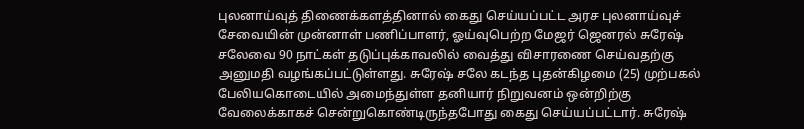புலனாய்வுத் திணைக்களத்தினால் கைது செய்யப்பட்ட அரச புலனாய்வுச் சேவையின் முன்னாள் பணிப்பாளர், ஓய்வுபெற்ற மேஜர் ஜெனரல் சுரேஷ் சலேவை 90 நாட்கள் தடுப்புக்காவலில் வைத்து விசாரணை செய்வதற்கு அனுமதி வழங்கப்பட்டுள்ளது. சுரேஷ் சலே கடந்த புதன்கிழமை (25) முற்பகல் பேலியகொடையில் அமைந்துள்ள தனியார் நிறுவனம் ஒன்றிற்கு வேலைக்காகச் சென்றுகொண்டிருந்தபோது கைது செய்யப்பட்டார். சுரேஷ்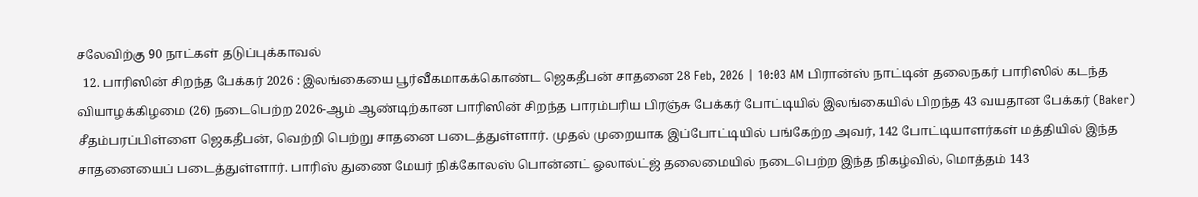சலேவிற்கு 90 நாட்கள் தடுப்புக்காவல்
  12. பாரிஸின் சிறந்த பேக்கர் 2026 : இலங்கையை பூர்வீகமாகக்கொண்ட ஜெகதீபன் சாதனை 28 Feb, 2026 | 10:03 AM பிரான்ஸ் நாட்டின் தலைநகர் பாரிஸில் கடந்த வியாழக்கிழமை (26) நடைபெற்ற 2026-ஆம் ஆண்டிற்கான பாரிஸின் சிறந்த பாரம்பரிய பிரஞ்சு பேக்கர் போட்டியில் இலங்கையில் பிறந்த 43 வயதான பேக்கர் (Baker) சீதம்பரப்பிள்ளை ஜெகதீபன், வெற்றி பெற்று சாதனை படைத்துள்ளார். முதல் முறையாக இப்போட்டியில் பங்கேற்ற அவர், 142 போட்டியாளர்கள் மத்தியில் இந்த சாதனையைப் படைத்துள்ளார். பாரிஸ் துணை மேயர் நிக்கோலஸ் பொன்னட் ஓலால்ட்ஜ் தலைமையில் நடைபெற்ற இந்த நிகழ்வில், மொத்தம் 143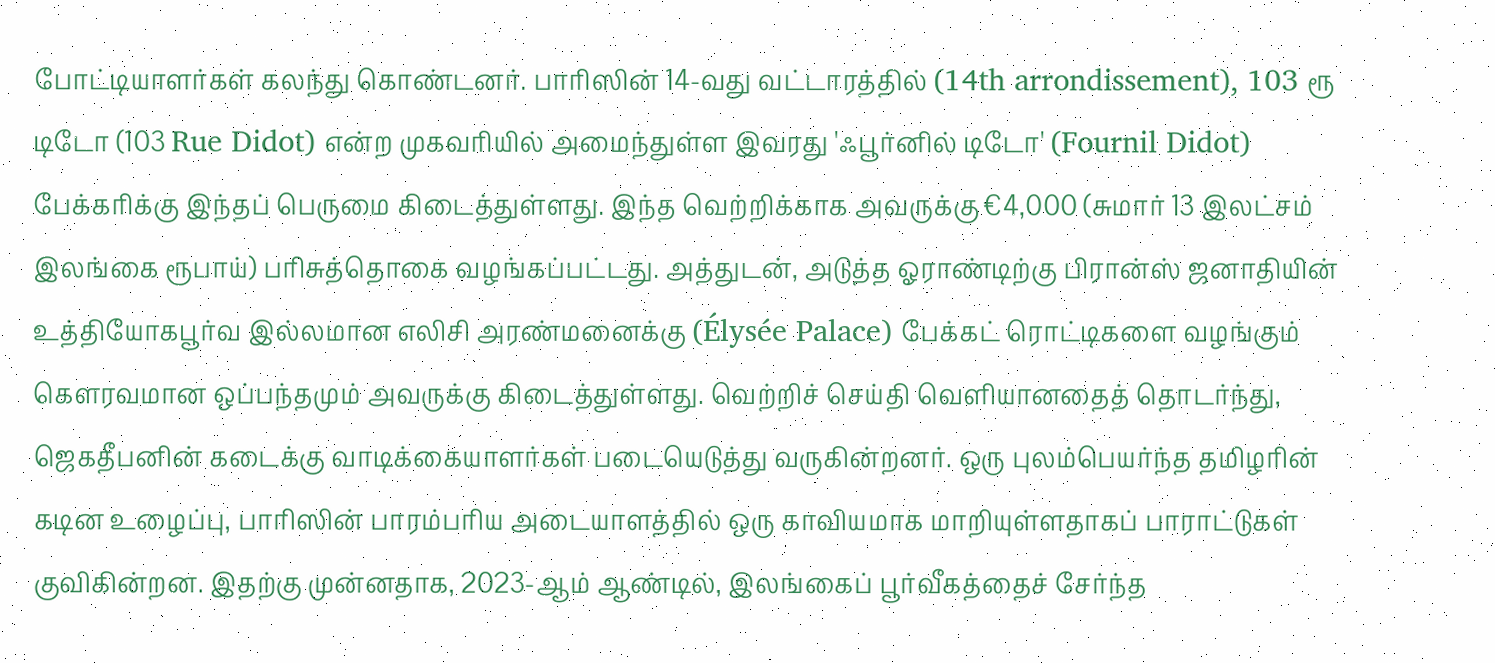போட்டியாளர்கள் கலந்து கொண்டனர். பாரிஸின் 14-வது வட்டாரத்தில் (14th arrondissement), 103 ரூ டிடோ (103 Rue Didot) என்ற முகவரியில் அமைந்துள்ள இவரது 'ஃபூர்னில் டிடோ' (Fournil Didot) பேக்கரிக்கு இந்தப் பெருமை கிடைத்துள்ளது. இந்த வெற்றிக்காக அவருக்கு €4,000 (சுமார் 13 இலட்சம் இலங்கை ரூபாய்) பரிசுத்தொகை வழங்கப்பட்டது. அத்துடன், அடுத்த ஓராண்டிற்கு பிரான்ஸ் ஜனாதியின் உத்தியோகபூர்வ இல்லமான எலிசி அரண்மனைக்கு (Élysée Palace) பேக்கட் ரொட்டிகளை வழங்கும் கௌரவமான ஒப்பந்தமும் அவருக்கு கிடைத்துள்ளது. வெற்றிச் செய்தி வெளியானதைத் தொடர்ந்து, ஜெகதீபனின் கடைக்கு வாடிக்கையாளர்கள் படையெடுத்து வருகின்றனர். ஒரு புலம்பெயர்ந்த தமிழரின் கடின உழைப்பு, பாரிஸின் பாரம்பரிய அடையாளத்தில் ஒரு காவியமாக மாறியுள்ளதாகப் பாராட்டுகள் குவிகின்றன. இதற்கு முன்னதாக, 2023-ஆம் ஆண்டில், இலங்கைப் பூர்வீகத்தைச் சேர்ந்த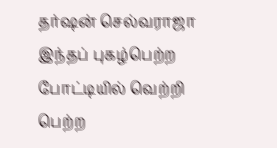தர்ஷன் செல்வராஜா இந்தப் புகழ்பெற்ற போட்டியில் வெற்றி பெற்ற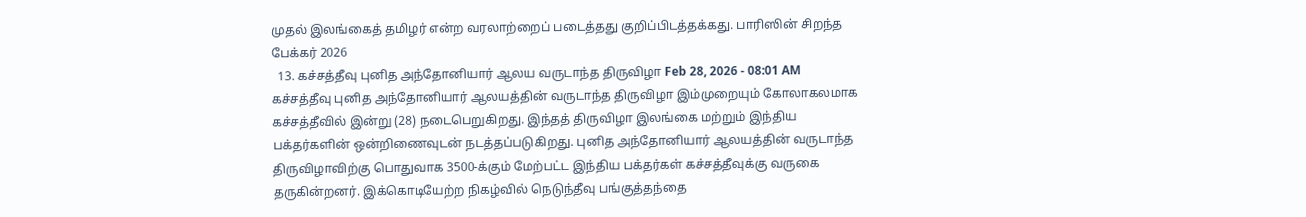முதல் இலங்கைத் தமிழர் என்ற வரலாற்றைப் படைத்தது குறிப்பிடத்தக்கது. பாரிஸின் சிறந்த பேக்கர் 2026
  13. கச்சத்தீவு புனித அந்தோனியார் ஆலய வருடாந்த திருவிழா Feb 28, 2026 - 08:01 AM கச்சத்தீவு புனித அந்தோனியார் ஆலயத்தின் வருடாந்த திருவிழா இம்முறையும் கோலாகலமாக கச்சத்தீவில் இன்று (28) நடைபெறுகிறது. இந்தத் திருவிழா இலங்கை மற்றும் இந்திய பக்தர்களின் ஒன்றிணைவுடன் நடத்தப்படுகிறது. புனித அந்தோனியார் ஆலயத்தின் வருடாந்த திருவிழாவிற்கு பொதுவாக 3500-க்கும் மேற்பட்ட இந்திய பக்தர்கள் கச்சத்தீவுக்கு வருகை தருகின்றனர். இக்கொடியேற்ற நிகழ்வில் நெடுந்தீவு பங்குத்தந்தை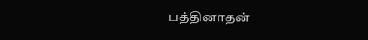பத்தினாதன்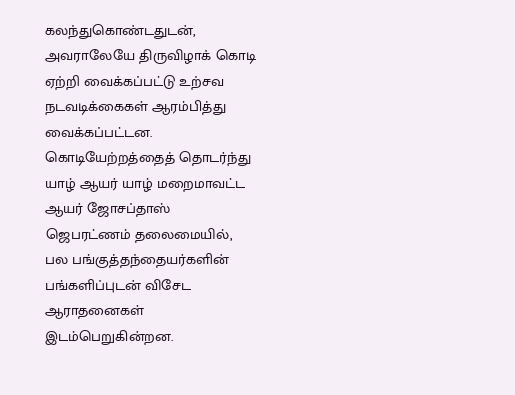கலந்துகொண்டதுடன், அவராலேயே திருவிழாக் கொடி ஏற்றி வைக்கப்பட்டு உற்சவ நடவடிக்கைகள் ஆரம்பித்து வைக்கப்பட்டன. கொடியேற்றத்தைத் தொடர்ந்து யாழ் ஆயர் யாழ் மறைமாவட்ட ஆயர் ஜோசப்தாஸ் ஜெபரட்ணம் தலைமையில், பல பங்குத்தந்தையர்களின் பங்களிப்புடன் விசேட ஆராதனைகள் இடம்பெறுகின்றன.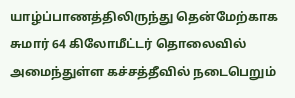யாழ்ப்பாணத்திலிருந்து தென்மேற்காக சுமார் 64 கிலோமீட்டர் தொலைவில் அமைந்துள்ள கச்சத்தீவில் நடைபெறும்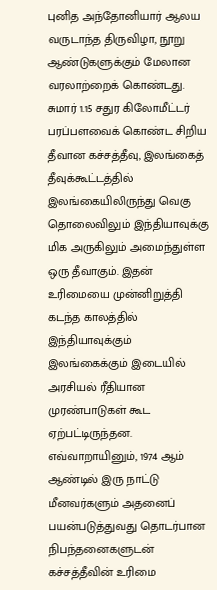புனித அந்தோனியார் ஆலய வருடாந்த திருவிழா, நூறு ஆண்டுகளுக்கும் மேலான வரலாற்றைக் கொண்டது. சுமார் 1.15 சதுர கிலோமீட்டர் பரப்பளவைக் கொண்ட சிறிய தீவான கச்சத்தீவு, இலங்கைத் தீவுக்கூட்டத்தில் இலங்கையிலிருந்து வெகு தொலைவிலும் இந்தியாவுக்கு மிக அருகிலும் அமைந்துள்ள ஒரு தீவாகும். இதன் உரிமையை முன்னிறுத்தி கடந்த காலத்தில் இந்தியாவுக்கும் இலங்கைக்கும் இடையில் அரசியல் ரீதியான முரண்பாடுகள் கூட ஏற்பட்டிருந்தன. எவ்வாறாயினும், 1974 ஆம் ஆண்டில் இரு நாட்டு மீனவர்களும் அதனைப் பயன்படுத்துவது தொடர்பான நிபந்தனைகளுடன் கச்சத்தீவின் உரிமை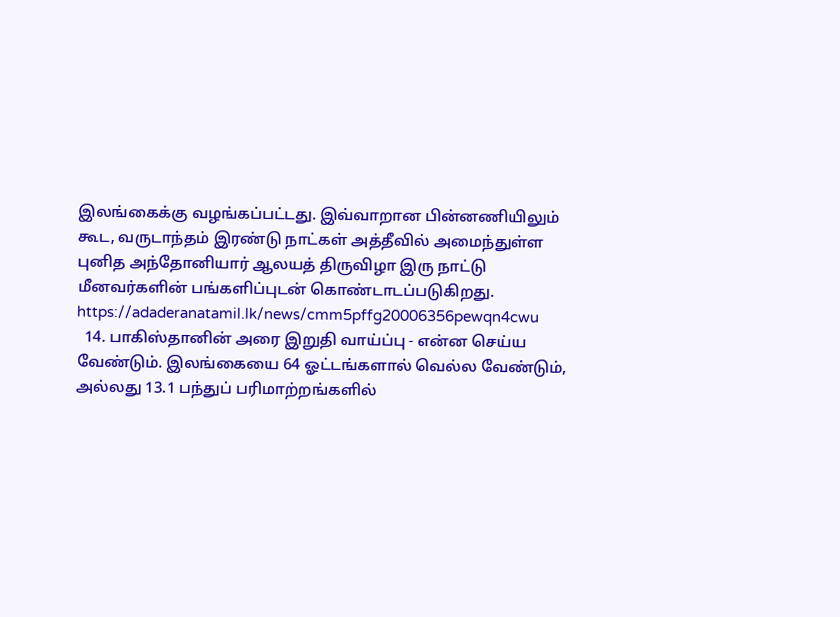இலங்கைக்கு வழங்கப்பட்டது. இவ்வாறான பின்னணியிலும் கூட, வருடாந்தம் இரண்டு நாட்கள் அத்தீவில் அமைந்துள்ள புனித அந்தோனியார் ஆலயத் திருவிழா இரு நாட்டு மீனவர்களின் பங்களிப்புடன் கொண்டாடப்படுகிறது. https://adaderanatamil.lk/news/cmm5pffg20006356pewqn4cwu
  14. பாகிஸ்தானின் அரை இறுதி வாய்ப்பு - என்ன செய்ய வேண்டும். இலங்கையை 64 ஓட்டங்களால் வெல்ல வேண்டும், அல்லது 13.1 பந்துப் பரிமாற்றங்களில்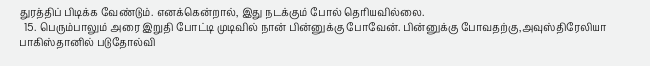துரத்திப் பிடிக்க வேண்டும். எனக்கென்றால், இது நடக்கும் போல் தெரியவில்லை.
  15. பெரும்பாலும் அரை இறுதி போட்டி முடிவில் நான் பின்னுக்கு போவேன். பின்னுக்கு போவதற்கு,அவுஸ்திரேலியா பாகிஸ்தானில் படுதோல்வி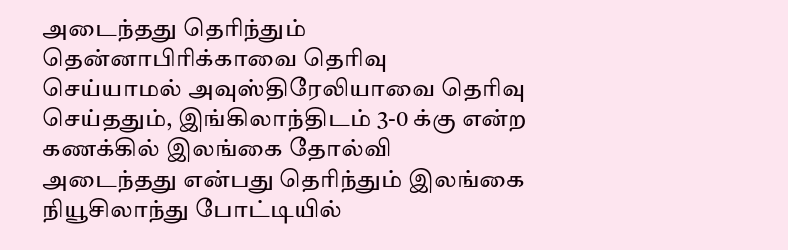அடைந்தது தெரிந்தும் தென்னாபிரிக்காவை தெரிவு செய்யாமல் அவுஸ்திரேலியாவை தெரிவு செய்ததும், இங்கிலாந்திடம் 3-0 க்கு என்ற கணக்கில் இலங்கை தோல்வி அடைந்தது என்பது தெரிந்தும் இலங்கை நியூசிலாந்து போட்டியில்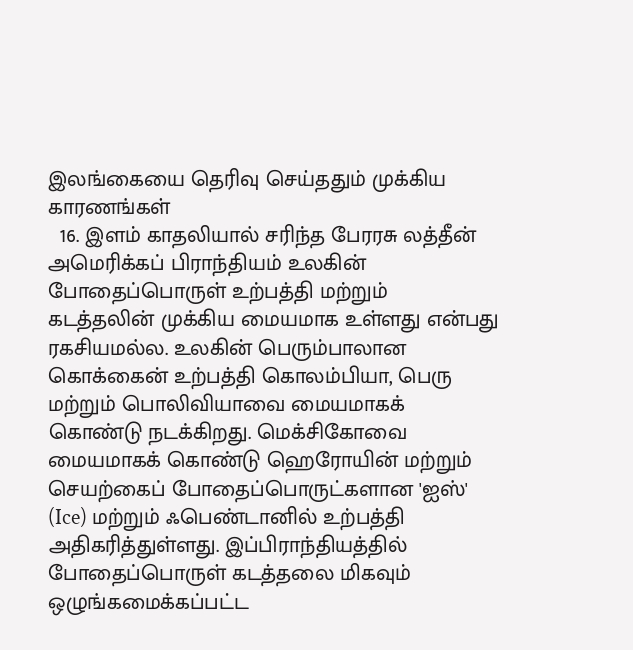இலங்கையை தெரிவு செய்ததும் முக்கிய காரணங்கள்
  16. இளம் காதலியால் சரிந்த பேரரசு லத்தீன் அமெரிக்கப் பிராந்தியம் உலகின் போதைப்பொருள் உற்பத்தி மற்றும் கடத்தலின் முக்கிய மையமாக உள்ளது என்பது ரகசியமல்ல. உலகின் பெரும்பாலான கொக்கைன் உற்பத்தி கொலம்பியா, பெரு மற்றும் பொலிவியாவை மையமாகக் கொண்டு நடக்கிறது. மெக்சிகோவை மையமாகக் கொண்டு ஹெரோயின் மற்றும் செயற்கைப் போதைப்பொருட்களான 'ஐஸ்' (Ice) மற்றும் ஃபெண்டானில் உற்பத்தி அதிகரித்துள்ளது. இப்பிராந்தியத்தில் போதைப்பொருள் கடத்தலை மிகவும் ஒழுங்கமைக்கப்பட்ட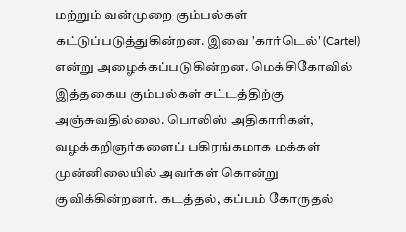மற்றும் வன்முறை கும்பல்கள் கட்டுப்படுத்துகின்றன. இவை 'கார்டெல்' (Cartel) என்று அழைக்கப்படுகின்றன. மெக்சிகோவில் இத்தகைய கும்பல்கள் சட்டத்திற்கு அஞ்சுவதில்லை. பொலிஸ் அதிகாரிகள், வழக்கறிஞர்களைப் பகிரங்கமாக மக்கள் முன்னிலையில் அவர்கள் கொன்று குவிக்கின்றனர். கடத்தல், கப்பம் கோருதல்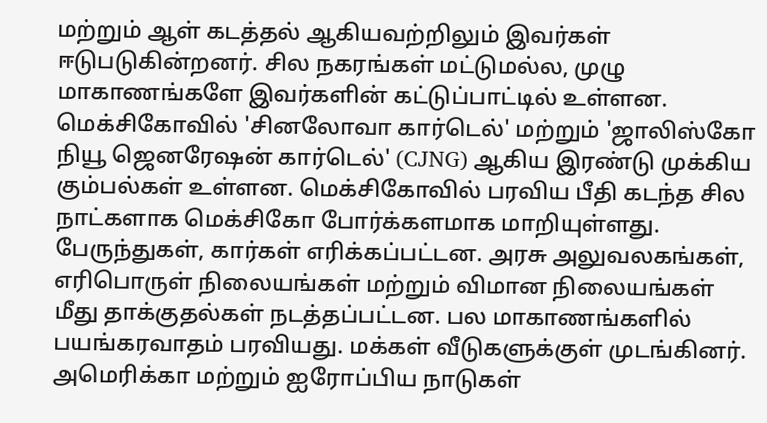மற்றும் ஆள் கடத்தல் ஆகியவற்றிலும் இவர்கள் ஈடுபடுகின்றனர். சில நகரங்கள் மட்டுமல்ல, முழு மாகாணங்களே இவர்களின் கட்டுப்பாட்டில் உள்ளன. மெக்சிகோவில் 'சினலோவா கார்டெல்' மற்றும் 'ஜாலிஸ்கோ நியூ ஜெனரேஷன் கார்டெல்' (CJNG) ஆகிய இரண்டு முக்கிய கும்பல்கள் உள்ளன. மெக்சிகோவில் பரவிய பீதி கடந்த சில நாட்களாக மெக்சிகோ போர்க்களமாக மாறியுள்ளது. பேருந்துகள், கார்கள் எரிக்கப்பட்டன. அரசு அலுவலகங்கள், எரிபொருள் நிலையங்கள் மற்றும் விமான நிலையங்கள் மீது தாக்குதல்கள் நடத்தப்பட்டன. பல மாகாணங்களில் பயங்கரவாதம் பரவியது. மக்கள் வீடுகளுக்குள் முடங்கினர். அமெரிக்கா மற்றும் ஐரோப்பிய நாடுகள்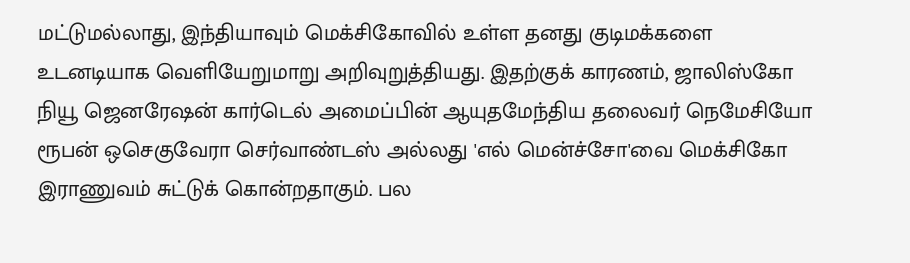மட்டுமல்லாது, இந்தியாவும் மெக்சிகோவில் உள்ள தனது குடிமக்களை உடனடியாக வெளியேறுமாறு அறிவுறுத்தியது. இதற்குக் காரணம், ஜாலிஸ்கோ நியூ ஜெனரேஷன் கார்டெல் அமைப்பின் ஆயுதமேந்திய தலைவர் நெமேசியோ ரூபன் ஒசெகுவேரா செர்வாண்டஸ் அல்லது 'எல் மென்ச்சோ'வை மெக்சிகோ இராணுவம் சுட்டுக் கொன்றதாகும். பல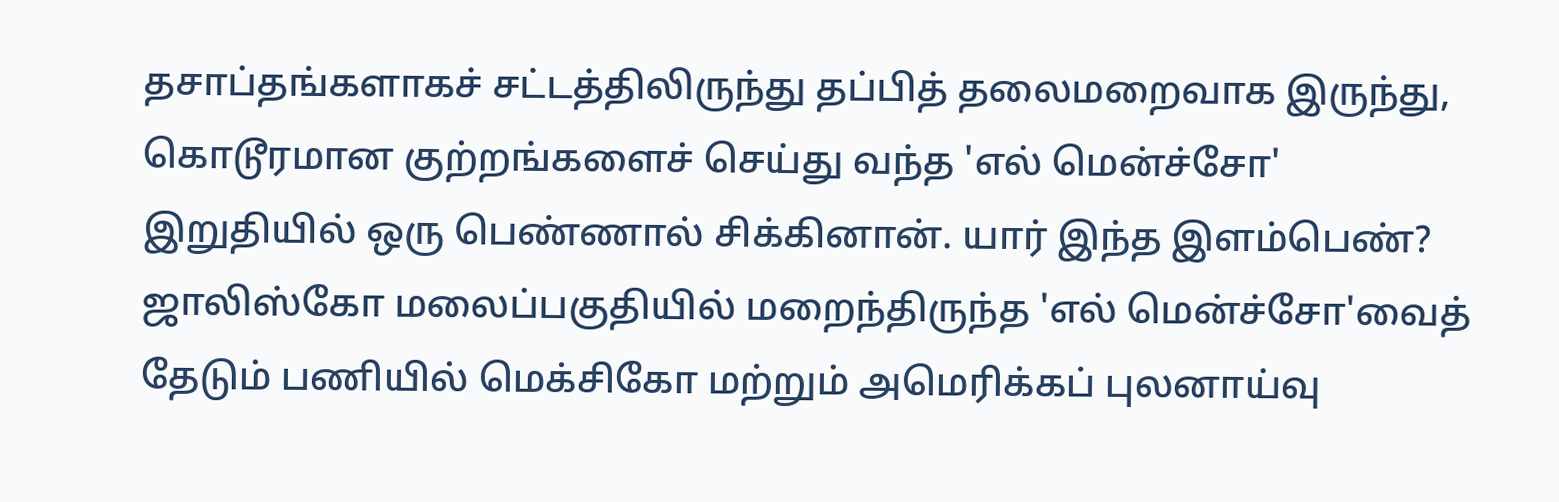தசாப்தங்களாகச் சட்டத்திலிருந்து தப்பித் தலைமறைவாக இருந்து, கொடூரமான குற்றங்களைச் செய்து வந்த 'எல் மென்ச்சோ' இறுதியில் ஒரு பெண்ணால் சிக்கினான். யார் இந்த இளம்பெண்? ஜாலிஸ்கோ மலைப்பகுதியில் மறைந்திருந்த 'எல் மென்ச்சோ'வைத் தேடும் பணியில் மெக்சிகோ மற்றும் அமெரிக்கப் புலனாய்வு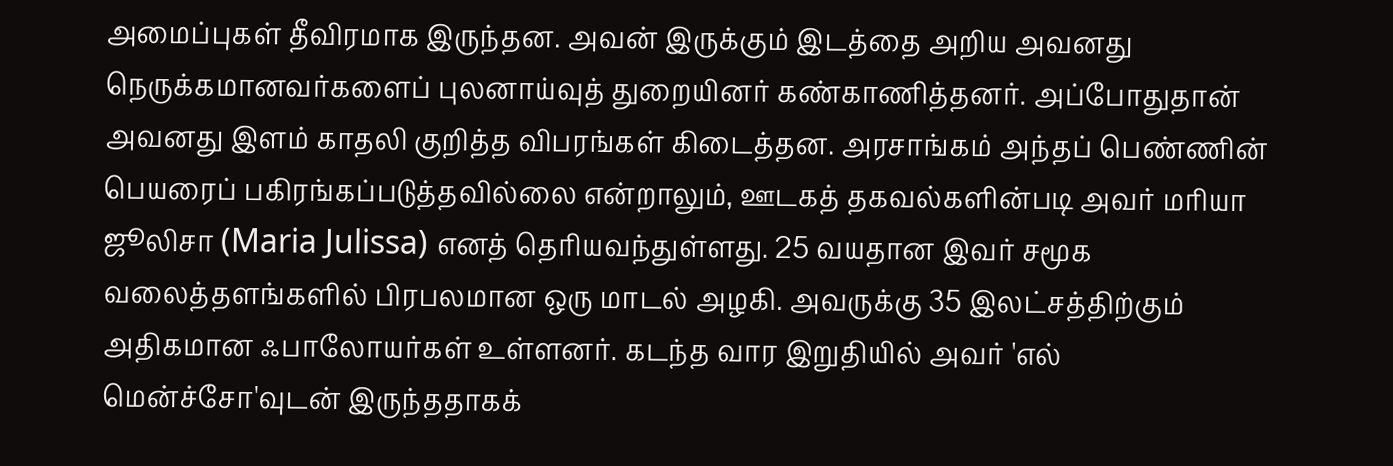அமைப்புகள் தீவிரமாக இருந்தன. அவன் இருக்கும் இடத்தை அறிய அவனது நெருக்கமானவர்களைப் புலனாய்வுத் துறையினர் கண்காணித்தனர். அப்போதுதான் அவனது இளம் காதலி குறித்த விபரங்கள் கிடைத்தன. அரசாங்கம் அந்தப் பெண்ணின் பெயரைப் பகிரங்கப்படுத்தவில்லை என்றாலும், ஊடகத் தகவல்களின்படி அவர் மரியா ஜூலிசா (Maria Julissa) எனத் தெரியவந்துள்ளது. 25 வயதான இவர் சமூக வலைத்தளங்களில் பிரபலமான ஒரு மாடல் அழகி. அவருக்கு 35 இலட்சத்திற்கும் அதிகமான ஃபாலோயர்கள் உள்ளனர். கடந்த வார இறுதியில் அவர் 'எல் மென்ச்சோ'வுடன் இருந்ததாகக்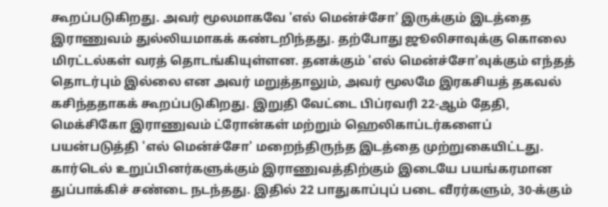கூறப்படுகிறது. அவர் மூலமாகவே 'எல் மென்ச்சோ' இருக்கும் இடத்தை இராணுவம் துல்லியமாகக் கண்டறிந்தது. தற்போது ஜூலிசாவுக்கு கொலை மிரட்டல்கள் வரத் தொடங்கியுள்ளன. தனக்கும் 'எல் மென்ச்சோ'வுக்கும் எந்தத் தொடர்பும் இல்லை என அவர் மறுத்தாலும், அவர் மூலமே இரகசியத் தகவல் கசிந்ததாகக் கூறப்படுகிறது. இறுதி வேட்டை பிப்ரவரி 22-ஆம் தேதி, மெக்சிகோ இராணுவம் ட்ரோன்கள் மற்றும் ஹெலிகாப்டர்களைப் பயன்படுத்தி 'எல் மென்ச்சோ' மறைந்திருந்த இடத்தை முற்றுகையிட்டது. கார்டெல் உறுப்பினர்களுக்கும் இராணுவத்திற்கும் இடையே பயங்கரமான துப்பாக்கிச் சண்டை நடந்தது. இதில் 22 பாதுகாப்புப் படை வீரர்களும், 30-க்கும்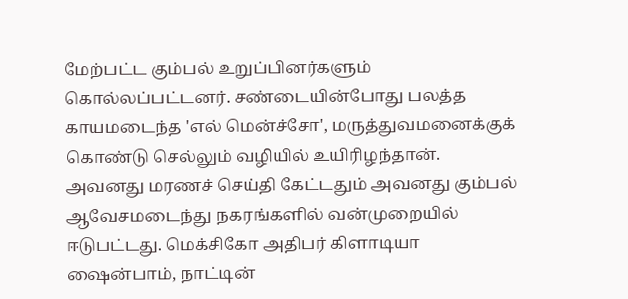மேற்பட்ட கும்பல் உறுப்பினர்களும் கொல்லப்பட்டனர். சண்டையின்போது பலத்த காயமடைந்த 'எல் மென்ச்சோ', மருத்துவமனைக்குக் கொண்டு செல்லும் வழியில் உயிரிழந்தான். அவனது மரணச் செய்தி கேட்டதும் அவனது கும்பல் ஆவேசமடைந்து நகரங்களில் வன்முறையில் ஈடுபட்டது. மெக்சிகோ அதிபர் கிளாடியா ஷைன்பாம், நாட்டின்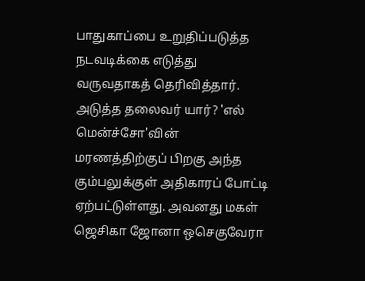பாதுகாப்பை உறுதிப்படுத்த நடவடிக்கை எடுத்து வருவதாகத் தெரிவித்தார். அடுத்த தலைவர் யார்? 'எல் மென்ச்சோ'வின் மரணத்திற்குப் பிறகு அந்த கும்பலுக்குள் அதிகாரப் போட்டி ஏற்பட்டுள்ளது. அவனது மகள் ஜெசிகா ஜோனா ஒசெகுவேரா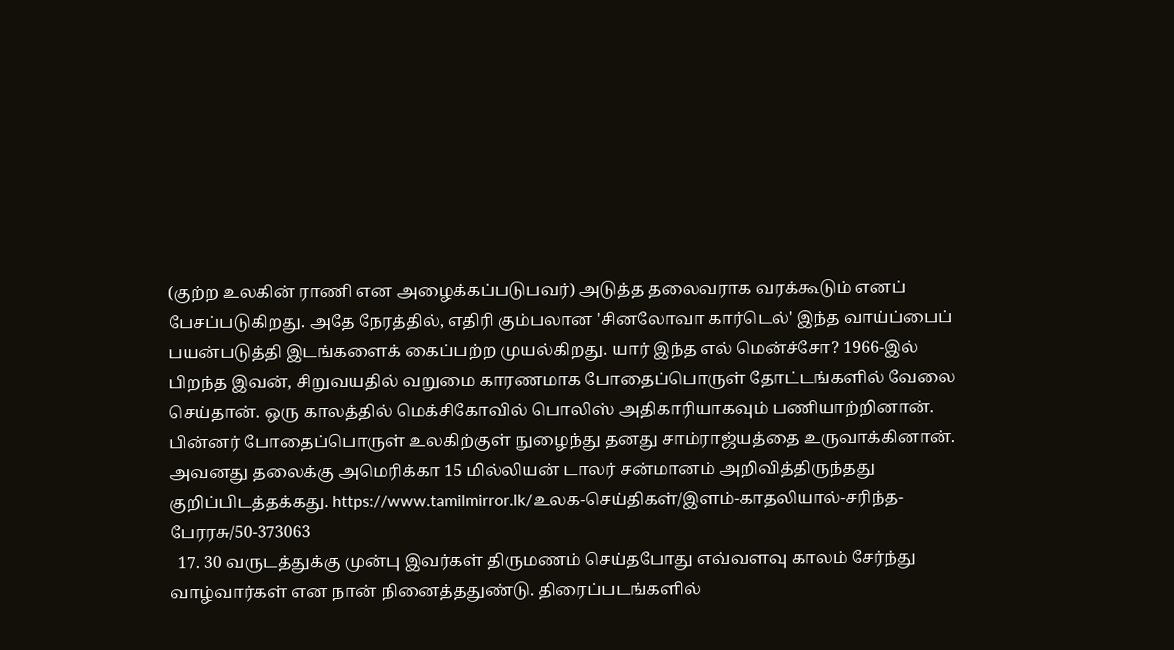(குற்ற உலகின் ராணி என அழைக்கப்படுபவர்) அடுத்த தலைவராக வரக்கூடும் எனப் பேசப்படுகிறது. அதே நேரத்தில், எதிரி கும்பலான 'சினலோவா கார்டெல்' இந்த வாய்ப்பைப் பயன்படுத்தி இடங்களைக் கைப்பற்ற முயல்கிறது. யார் இந்த எல் மென்ச்சோ? 1966-இல் பிறந்த இவன், சிறுவயதில் வறுமை காரணமாக போதைப்பொருள் தோட்டங்களில் வேலை செய்தான். ஒரு காலத்தில் மெக்சிகோவில் பொலிஸ் அதிகாரியாகவும் பணியாற்றினான். பின்னர் போதைப்பொருள் உலகிற்குள் நுழைந்து தனது சாம்ராஜ்யத்தை உருவாக்கினான். அவனது தலைக்கு அமெரிக்கா 15 மில்லியன் டாலர் சன்மானம் அறிவித்திருந்தது குறிப்பிடத்தக்கது. https://www.tamilmirror.lk/உலக-செய்திகள்/இளம்-காதலியால்-சரிந்த-பேரரசு/50-373063
  17. 30 வருடத்துக்கு முன்பு இவர்கள் திருமணம் செய்தபோது எவ்வளவு காலம் சேர்ந்து வாழ்வார்கள் என நான் நினைத்ததுண்டு. திரைப்படங்களில்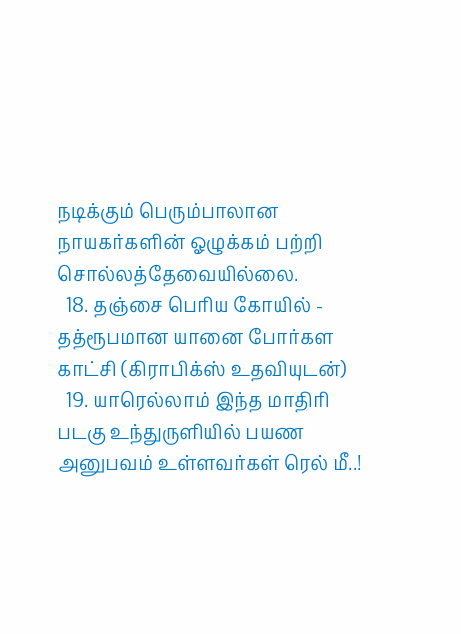நடிக்கும் பெரும்பாலான நாயகர்களின் ஓழுக்கம் பற்றி சொல்லத்தேவையில்லை.
  18. தஞ்சை பெரிய கோயில் - தத்ரூபமான யானை போர்கள காட்சி (கிராபிக்ஸ் உதவியுடன்)
  19. யாரெல்லாம் இந்த மாதிரி படகு உந்துருளியில் பயண அனுபவம் உள்ளவர்கள் ரெல் மீ..!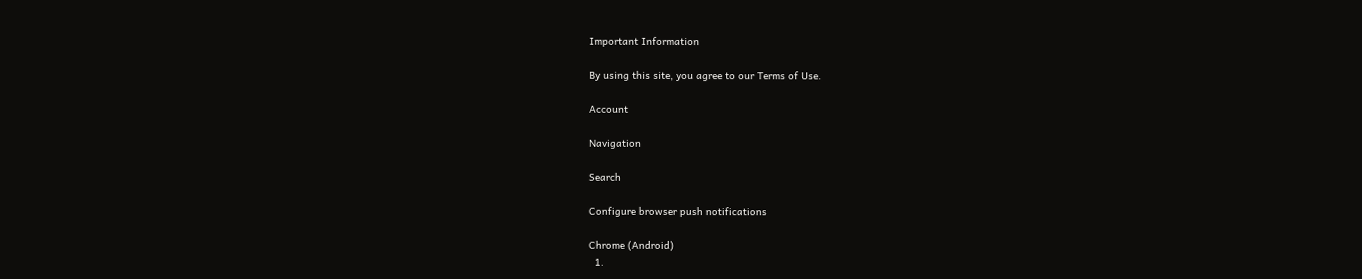Important Information

By using this site, you agree to our Terms of Use.

Account

Navigation

Search

Configure browser push notifications

Chrome (Android)
  1.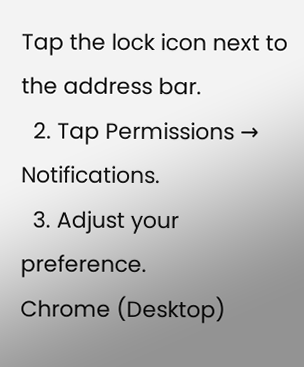Tap the lock icon next to the address bar.
  2. Tap Permissions → Notifications.
  3. Adjust your preference.
Chrome (Desktop)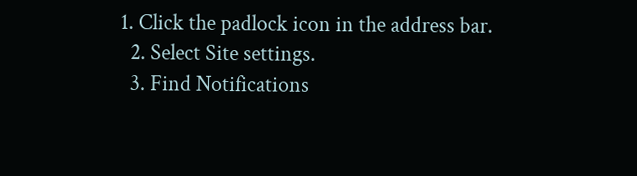1. Click the padlock icon in the address bar.
  2. Select Site settings.
  3. Find Notifications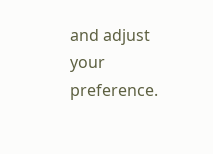and adjust your preference.